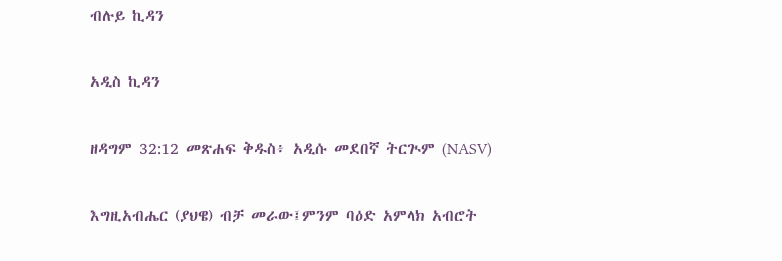ብሉይ ኪዳን

አዲስ ኪዳን

ዘዳግም 32:12 መጽሐፍ ቅዱስ፥ አዲሱ መደበኛ ትርጒም (NASV)

እግዚአብሔር (ያህዌ) ብቻ መራው፤ምንም ባዕድ አምላክ አብሮት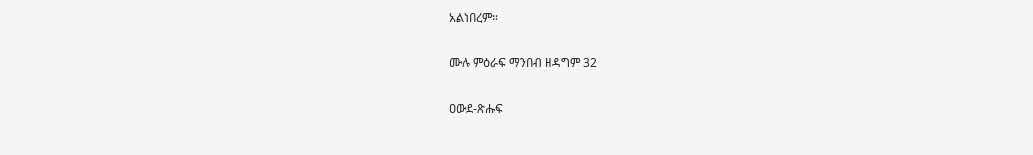አልነበረም።

ሙሉ ምዕራፍ ማንበብ ዘዳግም 32

ዐውደ-ጽሑፍ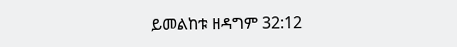ይመልከቱ ዘዳግም 32:12